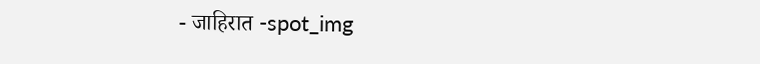- जाहिरात -spot_img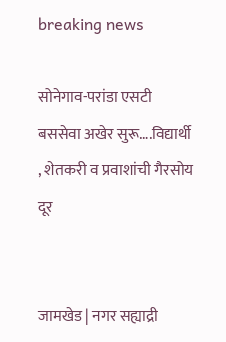breaking news

सोनेगाव-परांडा एसटी बससेवा अखेर सुरू….विद्यार्थी , शेतकरी व प्रवाशांची गैरसोय दूर


जामखेड | नगर सह्याद्री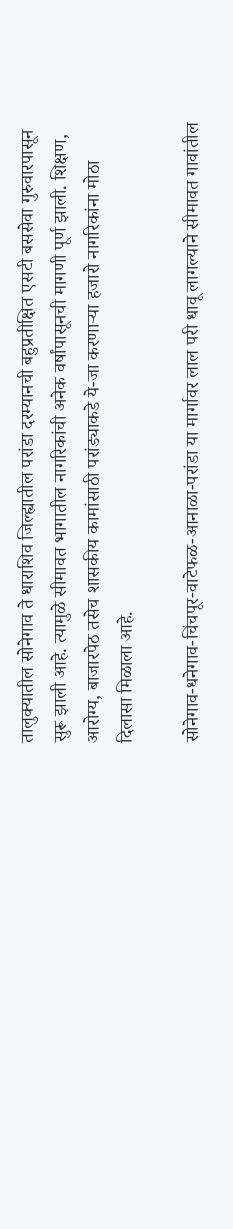तालुक्यातील सोनेगाव ते धाराशिव जिल्ह्यातील परांडा दरम्यानची बहुप्रतीक्षित एसटी बससेवा गुरुवारपासून सुरू झाली आहे. त्यामुळे सीमावत भागातील नागरिकांची अनेक वर्षांपासूनची मागणी पूर्ण झाली. शिक्षण, आरोग्य, बाजारपेठ तसेच शासकीय कामांसाठी परांड्याकडे ये-जा करणाऱ्या हजारो नागरिकांना मोठा दिलासा मिळाला आहे.

सोनेगाव-धनेगाव-चिंचपूर-वाटेफळ-आनाळा-परांडा या मार्गावर लाल परी धावू लागल्याने सीमावत गावांतील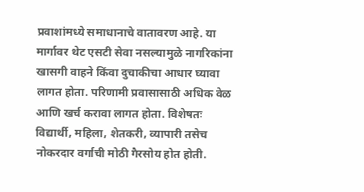प्रवाशांमध्ये समाधानाचे वातावरण आहे. या मार्गावर थेट एसटी सेवा नसल्यामुळे नागरिकांना खासगी वाहने किंवा दुचाकीचा आधार घ्यावा लागत होता. परिणामी प्रवासासाठी अधिक वेळ आणि खर्च करावा लागत होता. विशेषतः विद्यार्थी, महिला, शेतकरी, व्यापारी तसेच नोकरदार वर्गाची मोठी गैरसोय होत होती.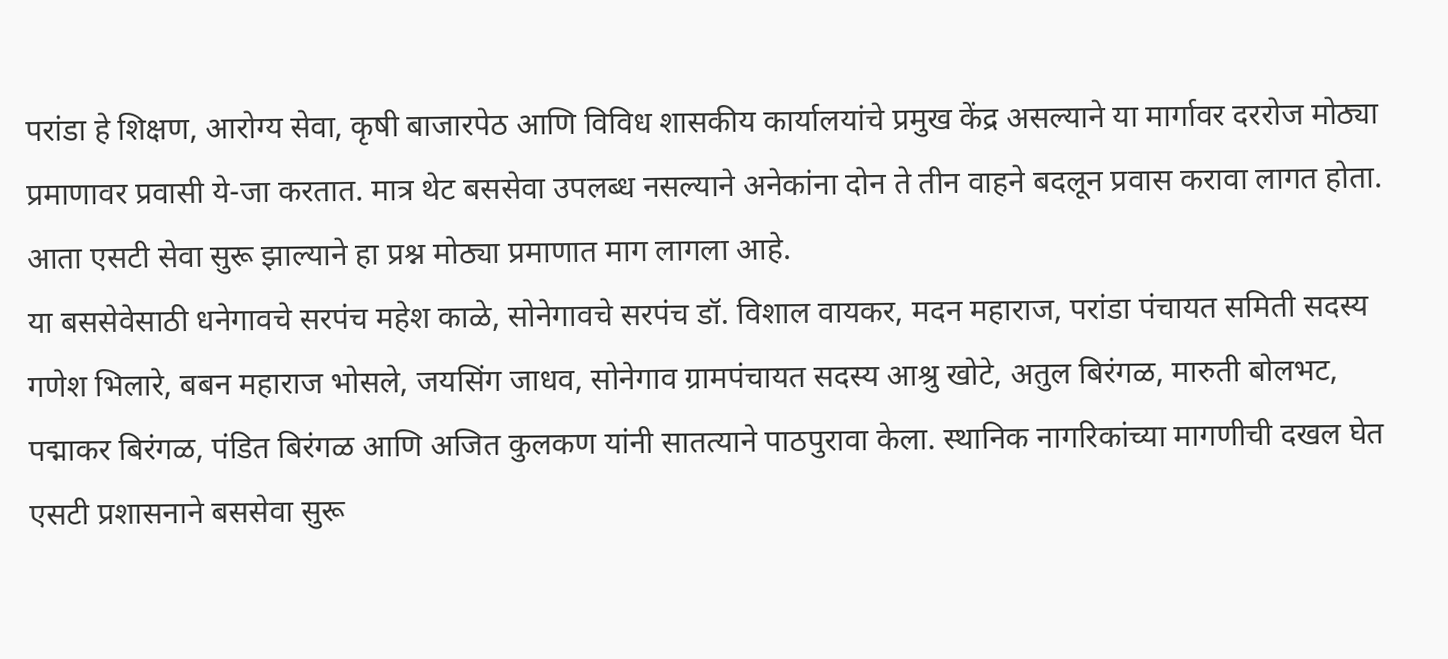परांडा हे शिक्षण, आरोग्य सेवा, कृषी बाजारपेठ आणि विविध शासकीय कार्यालयांचे प्रमुख केंद्र असल्याने या मार्गावर दररोज मोठ्या प्रमाणावर प्रवासी ये-जा करतात. मात्र थेट बससेवा उपलब्ध नसल्याने अनेकांना दोन ते तीन वाहने बदलून प्रवास करावा लागत होता. आता एसटी सेवा सुरू झाल्याने हा प्रश्न मोठ्या प्रमाणात माग लागला आहे.
या बससेवेसाठी धनेगावचे सरपंच महेश काळे, सोनेगावचे सरपंच डॉ. विशाल वायकर, मदन महाराज, परांडा पंचायत समिती सदस्य गणेश भिलारे, बबन महाराज भोसले, जयसिंग जाधव, सोनेगाव ग्रामपंचायत सदस्य आश्रु खोटे, अतुल बिरंगळ, मारुती बोलभट, पद्माकर बिरंगळ, पंडित बिरंगळ आणि अजित कुलकण यांनी सातत्याने पाठपुरावा केला. स्थानिक नागरिकांच्या मागणीची दखल घेत एसटी प्रशासनाने बससेवा सुरू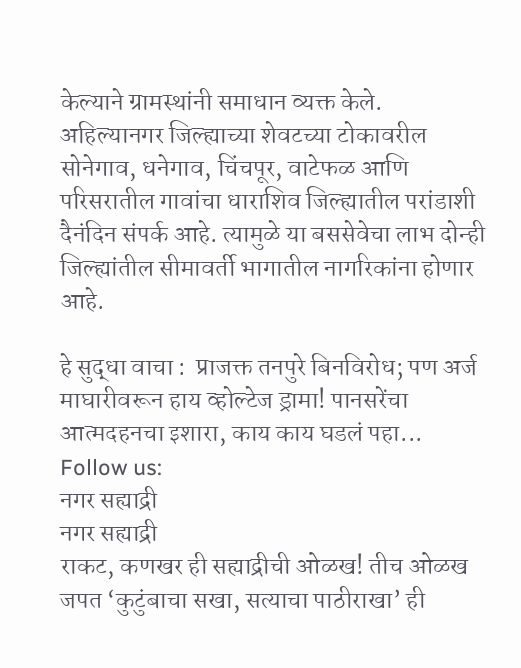केल्याने ग्रामस्थांनी समाधान व्यक्त केले.
अहिल्यानगर जिल्ह्याच्या शेवटच्या टोकावरील सोनेगाव, धनेगाव, चिंचपूर, वाटेफळ आणि परिसरातील गावांचा धाराशिव जिल्ह्यातील परांडाशी दैनंदिन संपर्क आहे. त्यामुळे या बससेवेचा लाभ दोन्ही जिल्ह्यांतील सीमावर्ती भागातील नागरिकांना होणार आहे.

हे सुद्धा वाचा :  प्राजक्त तनपुरे बिनविरोध; पण अर्ज माघारीवरून हाय व्होल्टेज ड्रामा! पानसरेंचा आत्मदहनचा इशारा, काय काय घडलं पहा...
Follow us:
नगर सह्याद्री
नगर सह्याद्री
राकट, कणखर ही सह्याद्रीची ओळख! तीच ओळख जपत ‘कुटुंबाचा सखा, सत्याचा पाठीराखा’ ही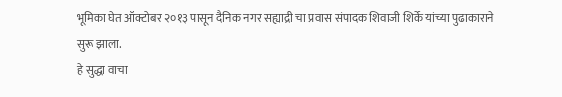भूमिका घेत ऑक्टोबर २०१३ पासून दैनिक नगर सह्याद्री चा प्रवास संपादक शिवाजी शिर्के यांच्या पुढाकाराने सुरू झाला.
हे सुद्धा वाचा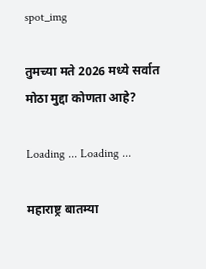spot_img

तुमच्या मते 2026 मध्ये सर्वात मोठा मुद्दा कोणता आहे?

Loading ... Loading ...

महाराष्ट्र बातम्या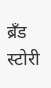ब्रँड स्टोरी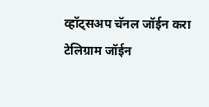व्हॉट्सअप चॅनल जॉईन करा
टेलिग्राम जॉईन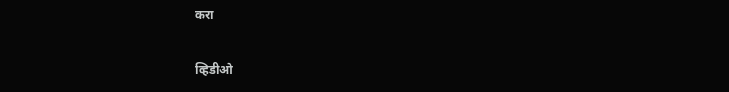करा

व्हिडीओ